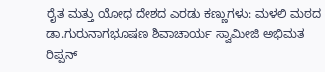ರೈತ ಮತ್ತು ಯೋಧ ದೇಶದ ಎರಡು ಕಣ್ಣುಗಳು: ಮಳಲಿ ಮಠದ ಡಾ.ಗುರುನಾಗಭೂಷಣ ಶಿವಾಚಾರ್ಯ ಸ್ವಾಮೀಜಿ ಅಭಿಮತ
ರಿಪ್ಪನ್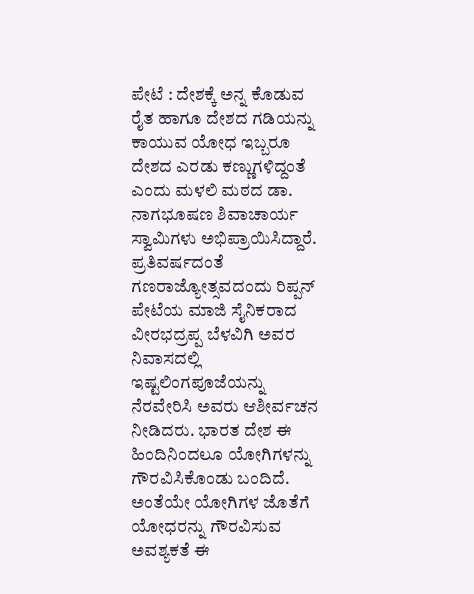ಪೇಟೆ : ದೇಶಕ್ಕೆ ಅನ್ನ ಕೊಡುವ ರೈತ ಹಾಗೂ ದೇಶದ ಗಡಿಯನ್ನು ಕಾಯುವ ಯೋಧ ಇಬ್ಬರೂ ದೇಶದ ಎರಡು ಕಣ್ಣುಗಳಿದ್ದಂತೆ ಎಂದು ಮಳಲಿ ಮಠದ ಡಾ. ನಾಗಭೂಷಣ ಶಿವಾಚಾರ್ಯ ಸ್ವಾಮಿಗಳು ಅಭಿಪ್ರಾಯಿಸಿದ್ದಾರೆ. ಪ್ರತಿವರ್ಷದಂತೆ ಗಣರಾಜ್ಯೋತ್ಸವದಂದು ರಿಪ್ಪನ್ ಪೇಟೆಯ ಮಾಜಿ ಸೈನಿಕರಾದ ವೀರಭದ್ರಪ್ಪ ಬೆಳವಿಗಿ ಅವರ ನಿವಾಸದಲ್ಲಿ ಇಷ್ಟಲಿಂಗಪೂಜೆಯನ್ನು ನೆರವೇರಿಸಿ ಅವರು ಆಶೀರ್ವಚನ ನೀಡಿದರು. ಭಾರತ ದೇಶ ಈ ಹಿಂದಿನಿಂದಲೂ ಯೋಗಿಗಳನ್ನು ಗೌರವಿಸಿಕೊಂಡು ಬಂದಿದೆ. ಅಂತೆಯೇ ಯೋಗಿಗಳ ಜೊತೆಗೆ ಯೋಧರನ್ನು ಗೌರವಿಸುವ ಅವಶ್ಯಕತೆ ಈ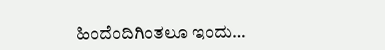ಹಿಂದೆಂದಿಗಿಂತಲೂ ಇಂದು…